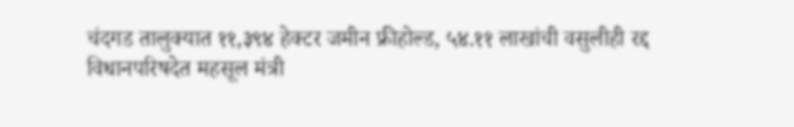चंदगड तालुक्यात ११,३९४ हेक्टर जमीन फ्रीहोल्ड, ५४.११ लाखांची वसुलीही रद्द
विधानपरिषदेत महसूल मंत्री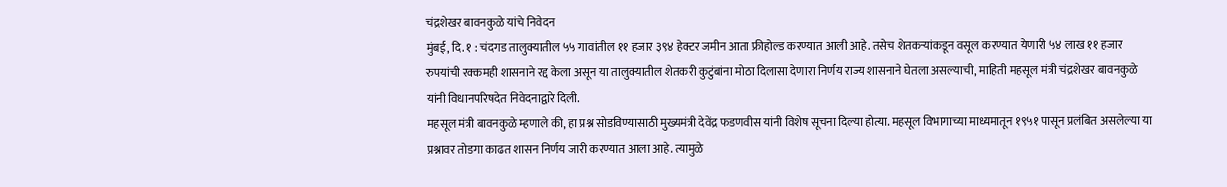चंद्रशेखर बावनकुळे यांचे निवेदन
मुंबई, दि. १ : चंदगड तालुक्यातील ५५ गावांतील ११ हजार ३९४ हेक्टर जमीन आता फ्रीहोल्ड करण्यात आली आहे. तसेच शेतकऱ्यांकडून वसूल करण्यात येणारी ५४ लाख ११ हजार रुपयांची रक्कमही शासनाने रद्द केला असून या तालुक्यातील शेतकरी कुटुंबांना मोठा दिलासा देणारा निर्णय राज्य शासनाने घेतला असल्याची, माहिती महसूल मंत्री चंद्रशेखर बावनकुळे यांनी विधानपरिषदेत निवेदनाद्वारे दिली.
महसूल मंत्री बावनकुळे म्हणाले की, हा प्रश्न सोडविण्यासाठी मुख्यमंत्री देवेंद्र फडणवीस यांनी विशेष सूचना दिल्या होत्या. महसूल विभागाच्या माध्यमातून १९५१ पासून प्रलंबित असलेल्या या प्रश्नावर तोडगा काढत शासन निर्णय जारी करण्यात आला आहे. त्यामुळे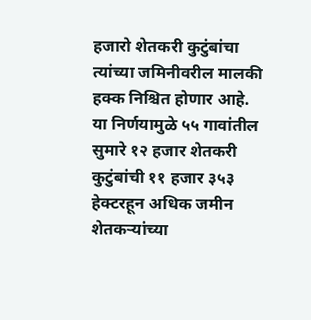हजारो शेतकरी कुटुंबांचा त्यांच्या जमिनीवरील मालकी हक्क निश्चित होणार आहे. या निर्णयामुळे ५५ गावांतील सुमारे १२ हजार शेतकरी कुटुंबांची ११ हजार ३५३ हेक्टरहून अधिक जमीन शेतकऱ्यांच्या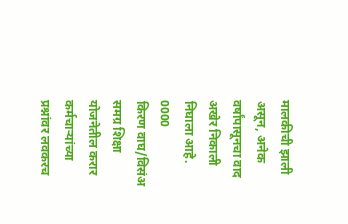मालकीची झाली असून, अनेक वर्षांपासूनचा वाद अखेर निकाली निघाला आहे.
0000
किरण वाघ/विसंअ
समग्र शिक्षा योजनेतील करार कर्मचाऱ्यांच्या प्रश्नांवर लवकरच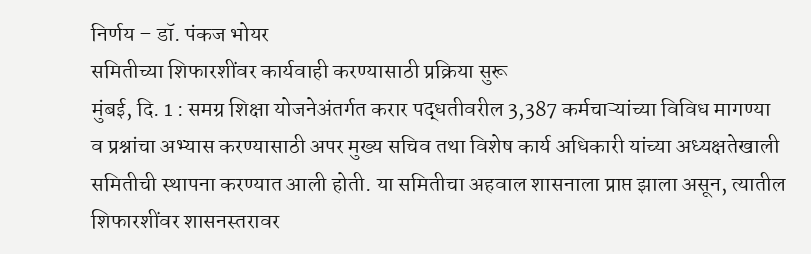निर्णय – डॉ. पंकज भोयर
समितीच्या शिफारशींवर कार्यवाही करण्यासाठी प्रक्रिया सुरू
मुंबई, दि. 1 : समग्र शिक्षा योजनेअंतर्गत करार पद्धतीवरील 3,387 कर्मचाऱ्यांच्या विविध मागण्या व प्रश्नांचा अभ्यास करण्यासाठी अपर मुख्य सचिव तथा विशेष कार्य अधिकारी यांच्या अध्यक्षतेखाली समितीची स्थापना करण्यात आली होती. या समितीचा अहवाल शासनाला प्राप्त झाला असून, त्यातील शिफारशींवर शासनस्तरावर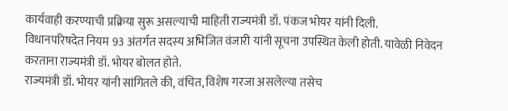कार्यवाही करण्याची प्रक्रिया सुरू असल्याची माहिती राज्यमंत्री डॉ. पंकज भोयर यांनी दिली.
विधानपरिषदेत नियम 93 अंतर्गत सदस्य अभिजित वंजारी यांनी सूचना उपस्थित केली होती. यावेळी निवेदन करताना राज्यमंत्री डॉ. भोयर बोलत होते.
राज्यमंत्री डॉ. भोयर यांनी सांगितले की, वंचित, विशेष गरजा असलेल्या तसेच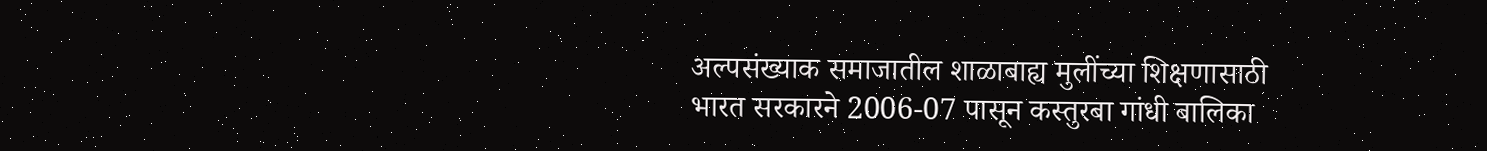अल्पसंख्याक समाजातील शाळाबाह्य मुलींच्या शिक्षणासाठी भारत सरकारने 2006-07 पासून कस्तुरबा गांधी बालिका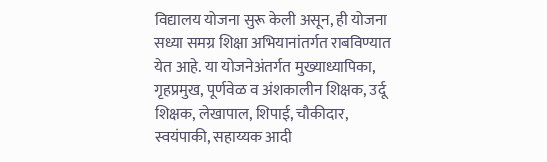विद्यालय योजना सुरू केली असून, ही योजना सध्या समग्र शिक्षा अभियानांतर्गत राबविण्यात येत आहे. या योजनेअंतर्गत मुख्याध्यापिका, गृहप्रमुख, पूर्णवेळ व अंशकालीन शिक्षक, उर्दू शिक्षक, लेखापाल, शिपाई, चौकीदार, स्वयंपाकी, सहाय्यक आदी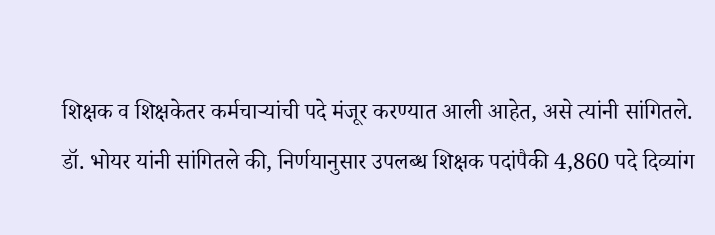शिक्षक व शिक्षकेतर कर्मचाऱ्यांची पदे मंजूर करण्यात आली आहेत, असे त्यांनी सांगितले.
डॉ. भोयर यांनी सांगितले की, निर्णयानुसार उपलब्ध शिक्षक पदांपैकी 4,860 पदे दिव्यांग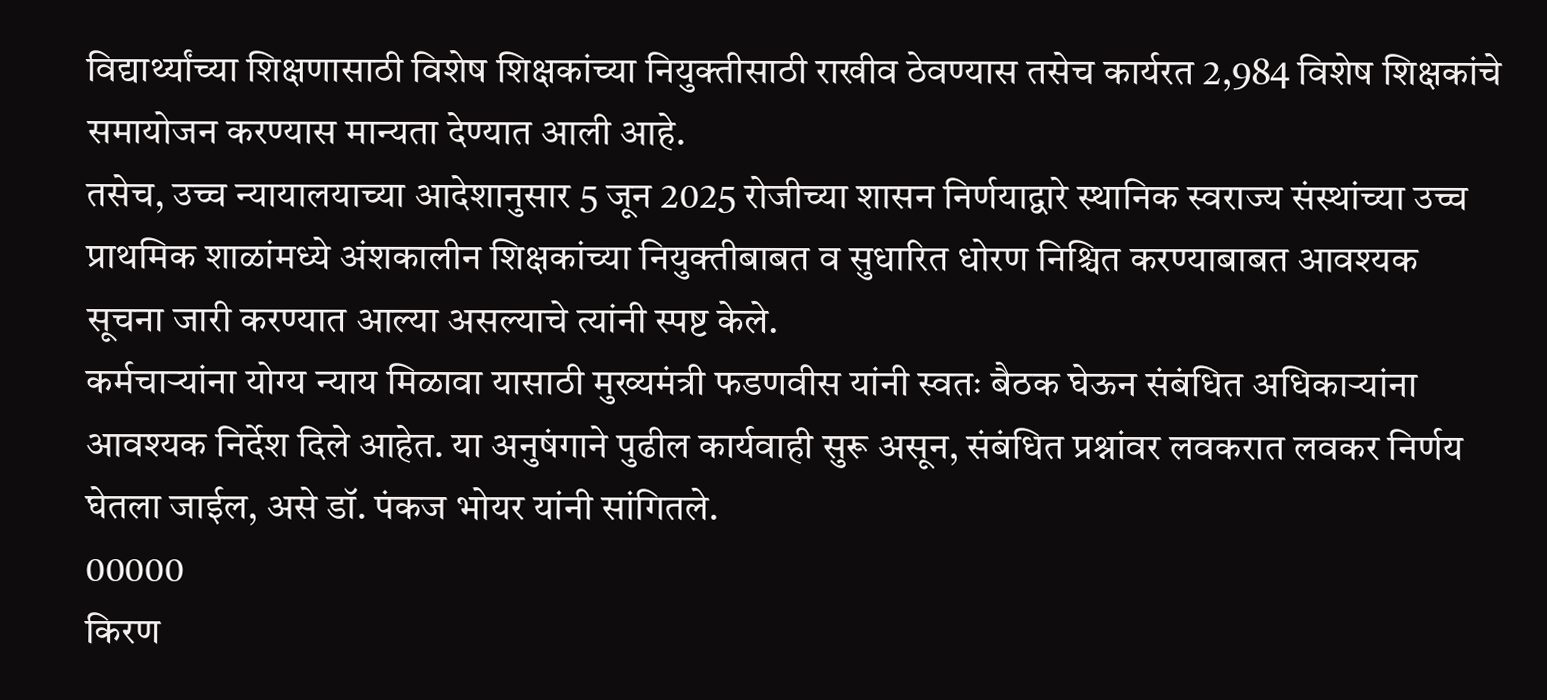विद्यार्थ्यांच्या शिक्षणासाठी विशेष शिक्षकांच्या नियुक्तीसाठी राखीव ठेवण्यास तसेच कार्यरत 2,984 विशेष शिक्षकांचे समायोजन करण्यास मान्यता देण्यात आली आहे.
तसेच, उच्च न्यायालयाच्या आदेशानुसार 5 जून 2025 रोजीच्या शासन निर्णयाद्वारे स्थानिक स्वराज्य संस्थांच्या उच्च प्राथमिक शाळांमध्ये अंशकालीन शिक्षकांच्या नियुक्तीबाबत व सुधारित धोरण निश्चित करण्याबाबत आवश्यक सूचना जारी करण्यात आल्या असल्याचे त्यांनी स्पष्ट केले.
कर्मचाऱ्यांना योग्य न्याय मिळावा यासाठी मुख्यमंत्री फडणवीस यांनी स्वतः बैठक घेऊन संबंधित अधिकाऱ्यांना आवश्यक निर्देश दिले आहेत. या अनुषंगाने पुढील कार्यवाही सुरू असून, संबंधित प्रश्नांवर लवकरात लवकर निर्णय घेतला जाईल, असे डॉ. पंकज भोयर यांनी सांगितले.
00000
किरण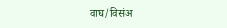वाघ/विसंअ